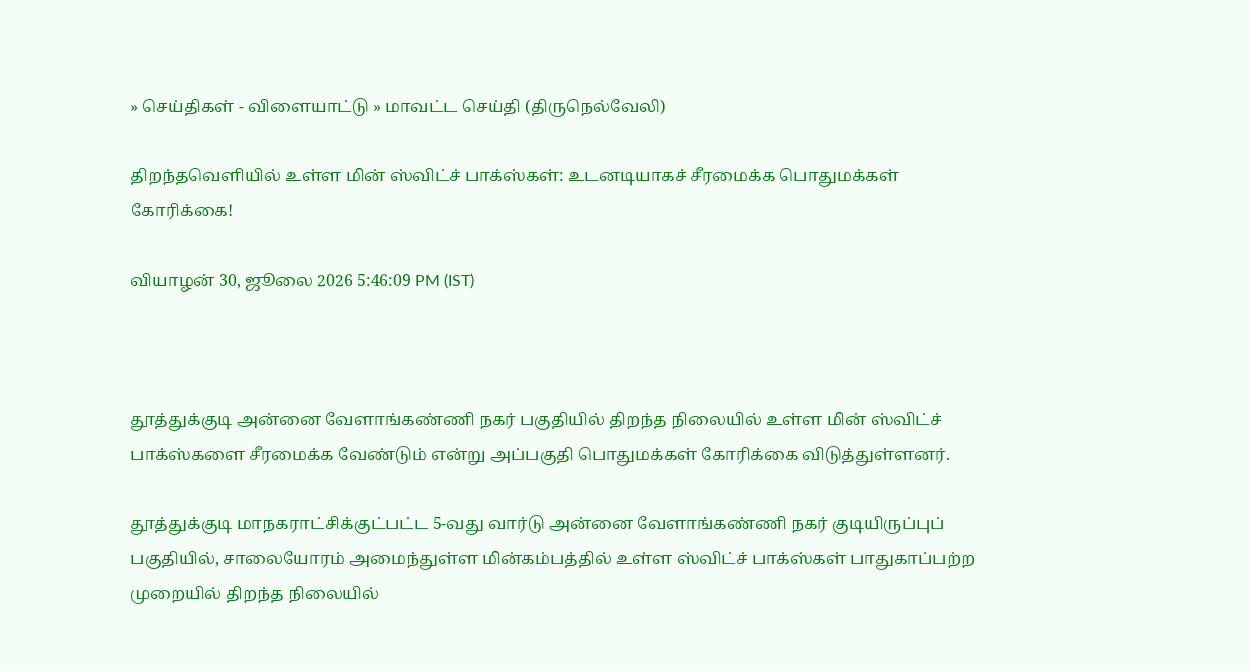» செய்திகள் - விளையாட்டு » மாவட்ட செய்தி (திருநெல்வேலி)

திறந்தவெளியில் உள்ள மின் ஸ்விட்ச் பாக்ஸ்கள்: உடனடியாகச் சீரமைக்க பொதுமக்கள் கோரிக்கை!

வியாழன் 30, ஜூலை 2026 5:46:09 PM (IST)



தூத்துக்குடி அன்னை வேளாங்கண்ணி நகர் பகுதியில் திறந்த நிலையில் உள்ள மின் ஸ்விட்ச் பாக்ஸ்களை சீரமைக்க வேண்டும் என்று அப்பகுதி பொதுமக்கள் கோரிக்கை விடுத்துள்ளனர்.

தூத்துக்குடி மாநகராட்சிக்குட்பட்ட 5-வது வார்டு அன்னை வேளாங்கண்ணி நகர் குடியிருப்புப் பகுதியில், சாலையோரம் அமைந்துள்ள மின்கம்பத்தில் உள்ள ஸ்விட்ச் பாக்ஸ்கள் பாதுகாப்பற்ற முறையில் திறந்த நிலையில்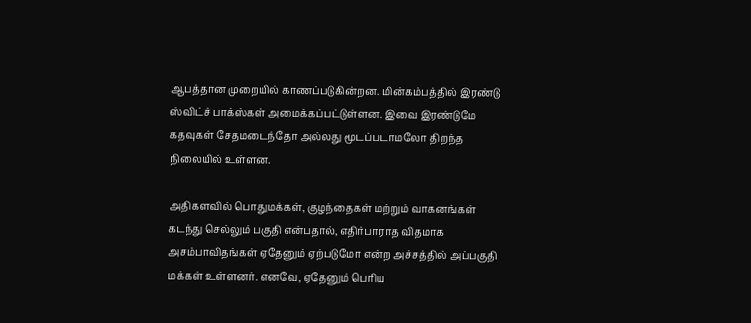ஆபத்தான முறையில் காணப்படுகின்றன. மின்கம்பத்தில் இரண்டு ஸ்விட்ச் பாக்ஸ்கள் அமைக்கப்பட்டுள்ளன. இவை இரண்டுமே கதவுகள் சேதமடைந்தோ அல்லது மூடப்படாமலோ திறந்த நிலையில் உள்ளன.

அதிகளவில் பொதுமக்கள், குழந்தைகள் மற்றும் வாகனங்கள் கடந்து செல்லும் பகுதி என்பதால், எதிர்பாராத விதமாக அசம்பாவிதங்கள் ஏதேனும் ஏற்படுமோ என்ற அச்சத்தில் அப்பகுதி மக்கள் உள்ளனர். எனவே, ஏதேனும் பெரிய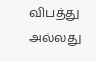விபத்து அல்லது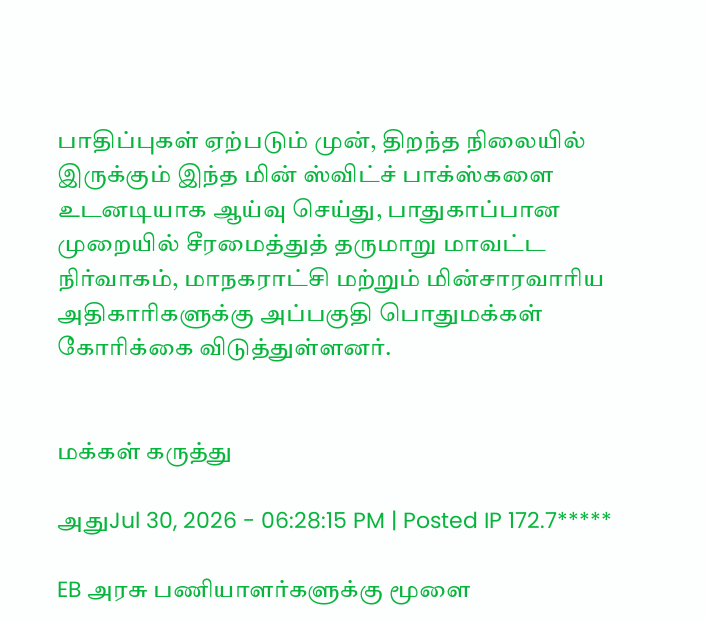பாதிப்புகள் ஏற்படும் முன், திறந்த நிலையில் இருக்கும் இந்த மின் ஸ்விட்ச் பாக்ஸ்களை உடனடியாக ஆய்வு செய்து, பாதுகாப்பான முறையில் சீரமைத்துத் தருமாறு மாவட்ட நிர்வாகம், மாநகராட்சி மற்றும் மின்சாரவாரிய அதிகாரிகளுக்கு அப்பகுதி பொதுமக்கள் கோரிக்கை விடுத்துள்ளனர்.


மக்கள் கருத்து

அதுJul 30, 2026 - 06:28:15 PM | Posted IP 172.7*****

EB அரசு பணியாளர்களுக்கு மூளை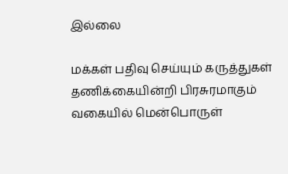இல்லை

மக்கள் பதிவு செய்யும் கருத்துகள் தணிக்கையின்றி பிரசுரமாகும் வகையில் மென்பொருள்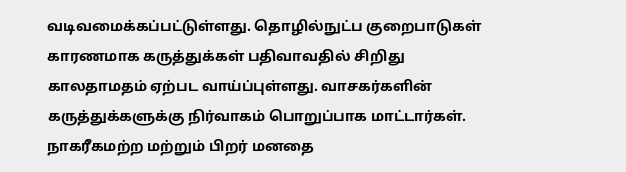வடிவமைக்கப்பட்டுள்ளது. தொழில்நுட்ப குறைபாடுகள் காரணமாக கருத்துக்கள் பதிவாவதில் சிறிது காலதாமதம் ஏற்பட வாய்ப்புள்ளது. வாசகர்களின் கருத்துக்களுக்கு நிர்வாகம் பொறுப்பாக மாட்டார்கள். நாகரீகமற்ற மற்றும் பிறர் மனதை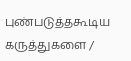புண்படுத்தகூடிய கருத்துகளை /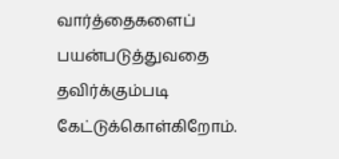வார்த்தைகளைப் பயன்படுத்துவதை தவிர்க்கும்படி கேட்டுக்கொள்கிறோம்.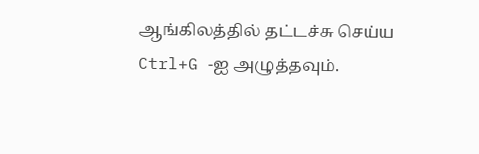ஆங்கிலத்தில் தட்டச்சு செய்ய Ctrl+G -ஐ அழுத்தவும்.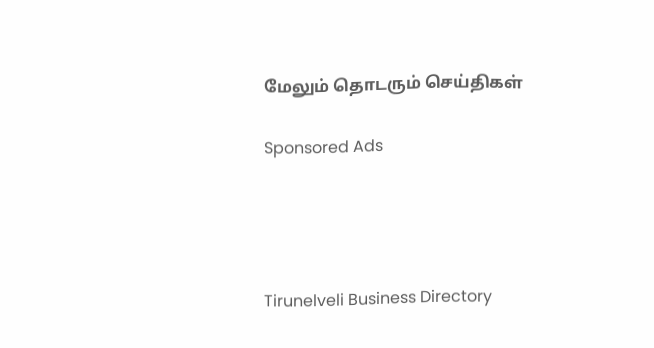மேலும் தொடரும் செய்திகள்

Sponsored Ads




Tirunelveli Business Directory